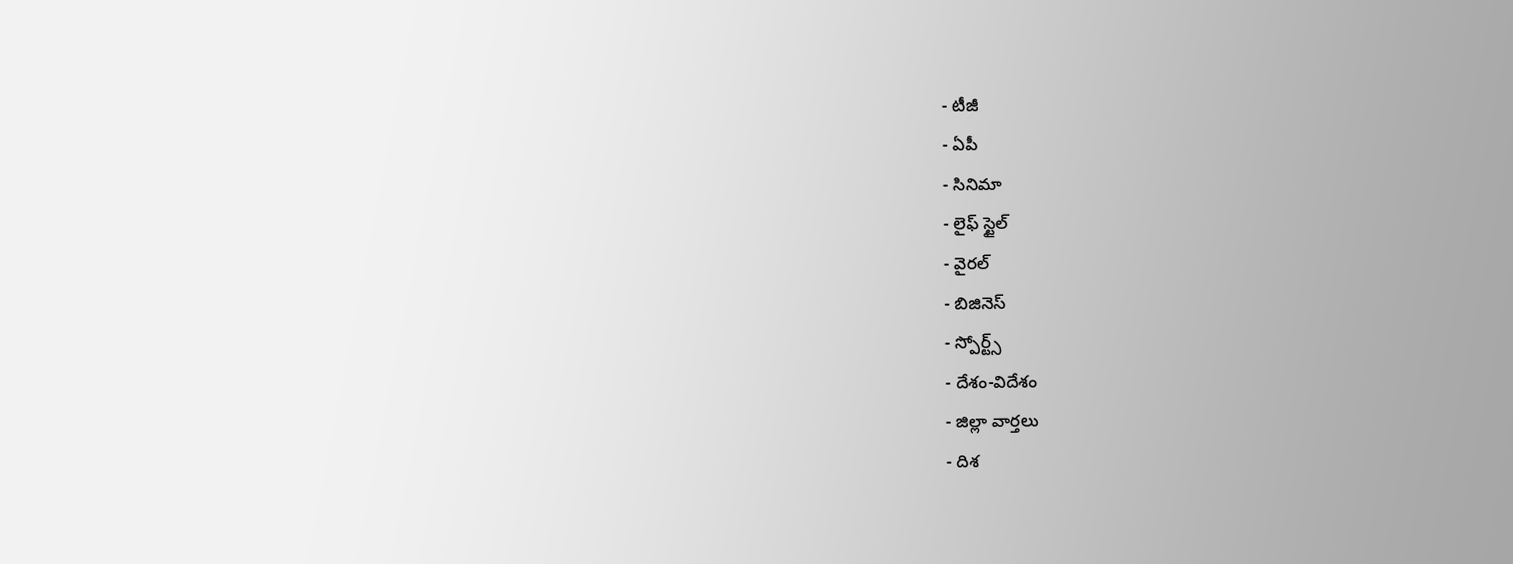- టీజీ
- ఏపీ
- సినిమా
- లైఫ్ స్టైల్
- వైరల్
- బిజినెస్
- స్పోర్ట్స్
- దేశం-విదేశం
- జిల్లా వార్తలు
- దిశ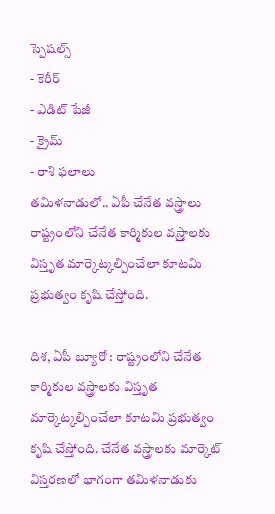స్పెషల్స్
- కెరీర్
- ఎడిట్ పేజీ
- క్రైమ్
- రాశి ఫలాలు
తమిళనాడులో.. ఏపీ చేనేత వస్త్రాలు
రాష్ట్రంలోని చేనేత కార్మికుల వస్ర్తాలకు విస్తృత మార్కెట్కల్పించేలా కూటమి ప్రభుత్వం కృషి చేస్తోంది.

దిశ, ఏపీ బ్యూరో : రాష్ట్రంలోని చేనేత కార్మికుల వస్త్రాలకు విస్తృత మార్కెట్కల్పించేలా కూటమి ప్రభుత్వం కృషి చేస్తోంది. చేనేత వస్త్రాలకు మార్కెట్ విస్తరణలో భాగంగా తమిళనాడుకు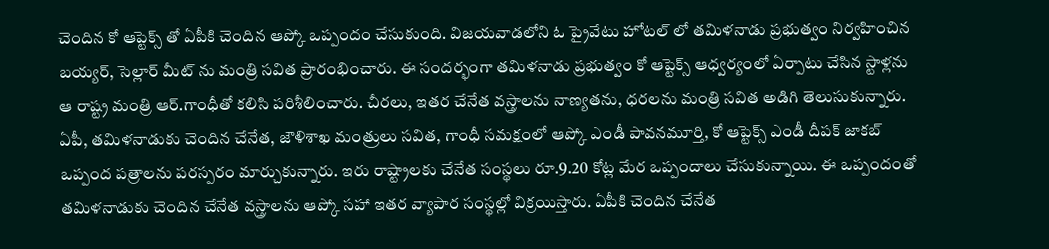చెందిన కో ఆప్టెక్స్ తో ఏపీకి చెందిన ఆప్కో ఒప్పందం చేసుకుంది. విజయవాడలోని ఓ ప్రైవేటు హోటల్ లో తమిళనాడు ప్రభుత్వం నిర్వహించిన బయ్యర్, సెల్లార్ మీట్ ను మంత్రి సవిత ప్రారంభించారు. ఈ సందర్భంగా తమిళనాడు ప్రభుత్వం కో ఆప్టెక్స్ ఆధ్వర్యంలో ఏర్పాటు చేసిన స్టాళ్లను ఆ రాష్ట్ర మంత్రి ఆర్.గాంధీతో కలిసి పరిశీలించారు. చీరలు, ఇతర చేనేత వస్త్రాలను నాణ్యతను, ధరలను మంత్రి సవిత అడిగి తెలుసుకున్నారు. ఏపీ, తమిళనాడుకు చెందిన చేనేత, జౌళిశాఖ మంత్రులు సవిత, గాంధీ సమక్షంలో ఆప్కో ఎండీ పావనమూర్తి, కో ఆప్టెక్స్ ఎండీ దీపక్ జాకబ్ ఒప్పంద పత్రాలను పరస్పరం మార్చుకున్నారు. ఇరు రాష్ట్రాలకు చేనేత సంస్థలు రూ.9.20 కోట్ల మేర ఒప్పందాలు చేసుకున్నాయి. ఈ ఒప్పందంతో తమిళనాడుకు చెందిన చేనేత వస్త్రాలను ఆప్కో సహా ఇతర వ్యాపార సంస్థల్లో విక్రయిస్తారు. ఏపీకి చెందిన చేనేత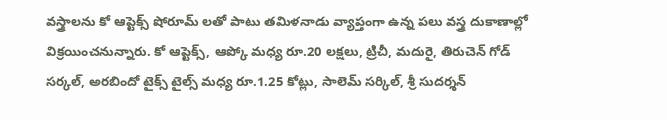వస్త్రాలను కో ఆప్టెక్స్ షోరూమ్ లతో పాటు తమిళనాడు వ్యాప్తంగా ఉన్న పలు వస్త్ర దుకాణాల్లో విక్రయించనున్నారు. కో ఆప్టెక్స్, ఆప్కో మధ్య రూ.20 లక్షలు, ట్రిచీ, మదురై, తిరుచెన్ గోడ్ సర్కల్, అరబిందో టైక్స్ టైల్స్ మధ్య రూ.1.25 కోట్లు, సాలెమ్ సర్కిల్, శ్రీ సుదర్శన్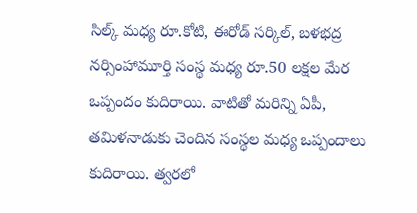సిల్క్ మధ్య రూ.కోటి, ఈరోడ్ సర్కిల్, బళభద్ర నర్సింహామూర్తి సంస్థ మధ్య రూ.50 లక్షల మేర ఒప్పందం కుదిరాయి. వాటితో మరిన్ని ఏపీ, తమిళనాడుకు చెందిన సంస్థల మధ్య ఒప్పందాలు కుదిరాయి. త్వరలో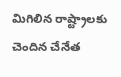మిగిలిన రాష్ట్రాలకు చెందిన చేనేత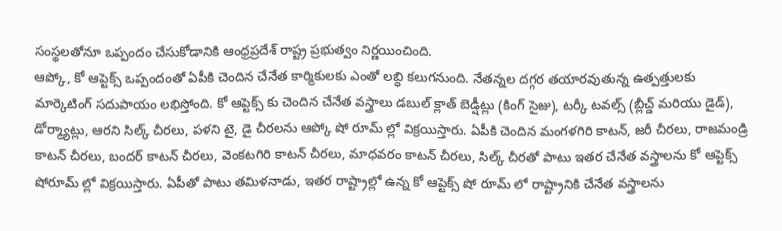సంస్థలతోనూ ఒప్పందం చేసుకోడానికి ఆంధ్రప్రదేశ్ రాష్ట్ర ప్రభుత్వం నిర్ణయించింది.
ఆప్కో, కో ఆప్టెక్స్ ఒప్పందంతో ఏపీకి చెందిన చేనేత కార్మికులకు ఎంతో లబ్ధి కలుగనుంది. నేతన్నల దగ్గర తయారవుతున్న ఉత్పత్తులకు మార్కెటింగ్ సదుపాయం లభిస్తోంది. కో ఆప్టెక్స్ కు చెందిన చేనేత వస్త్రాలు డబుల్ క్లాత్ బెడ్షీట్లు (కింగ్ సైజు), టర్కీ టవల్స్ (బ్లీచ్డ్ మరియు డైడ్), డోర్మ్యాట్లు, ఆరని సిల్క్ చీరలు, పళని టై, డై చీరలను ఆప్కో షో రూమ్ ల్లో విక్రయిస్తారు. ఏపీకి చెందిన మంగళగిరి కాటన్, జరీ చీరలు, రాజమండ్రి కాటన్ చీరలు, బందర్ కాటన్ చీరలు, వెంకటగిరి కాటన్ చీరలు, మాధవరం కాటన్ చీరలు, సిల్క్ చీరతో పాటు ఇతర చేనేత వస్త్రాలను కో ఆప్టెక్స్ షోరూమ్ ల్లో విక్రయిస్తారు. ఏపీతో పాటు తమిళనాడు, ఇతర రాష్ట్రాల్లో ఉన్న కో ఆప్టెక్స్ షో రూమ్ లో రాష్ట్రానికి చేనేత వస్త్రాలను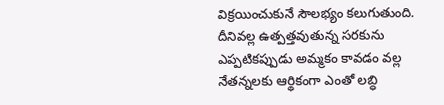విక్రయించుకునే సౌలభ్యం కలుగుతుంది. దీనివల్ల ఉత్పత్తవుతున్న సరకును ఎప్పటికప్పుడు అమ్మకం కావడం వల్ల నేతన్నలకు ఆర్థికంగా ఎంతో లబ్ధి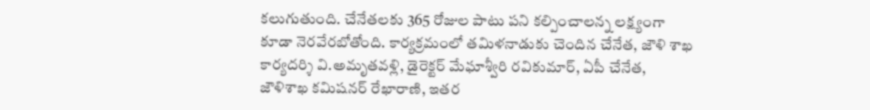కలుగుతుంది. చేనేతలకు 365 రోజుల పాటు పని కల్పించాలన్న లక్ష్యంగా కూడా నెరవేరబోతోంది. కార్యక్రమంలో తమిళనాడుకు చెందిన చేనేత, జౌళి శాఖ కార్యదర్శి వి.అమృతవళ్లి, డైరెక్టర్ మేఘాశ్వీరి రవికుమార్, ఏపీ చేనేత, జౌళిశాఖ కమిషనర్ రేఖారాణి, ఇతర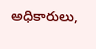అధికారులు,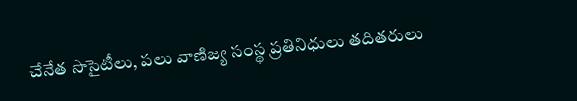చేనేత సొసైటీలు, పలు వాణిజ్య సంస్థ ప్రతినిధులు తదితరులు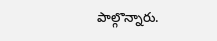పాల్గొన్నారు.